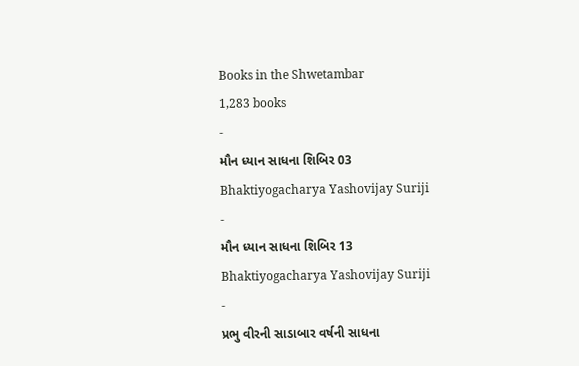Books in the Shwetambar
1,283 books
-
મૌન ધ્યાન સાધના શિબિર 03
Bhaktiyogacharya Yashovijay Suriji
-
મૌન ધ્યાન સાધના શિબિર 13
Bhaktiyogacharya Yashovijay Suriji
-
પ્રભુ વીરની સાડાબાર વર્ષની સાધના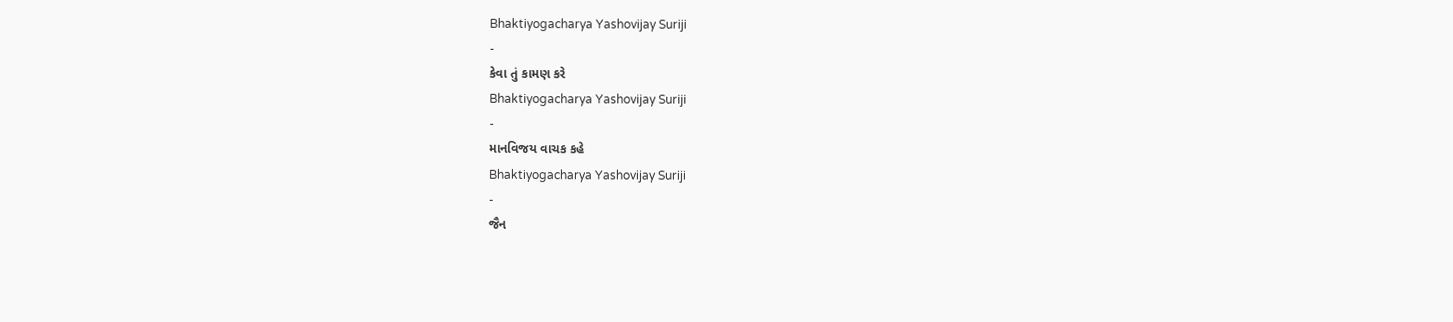Bhaktiyogacharya Yashovijay Suriji
-
કેવા તું કામણ કરે
Bhaktiyogacharya Yashovijay Suriji
-
માનવિજય વાચક કહે
Bhaktiyogacharya Yashovijay Suriji
-
જૈન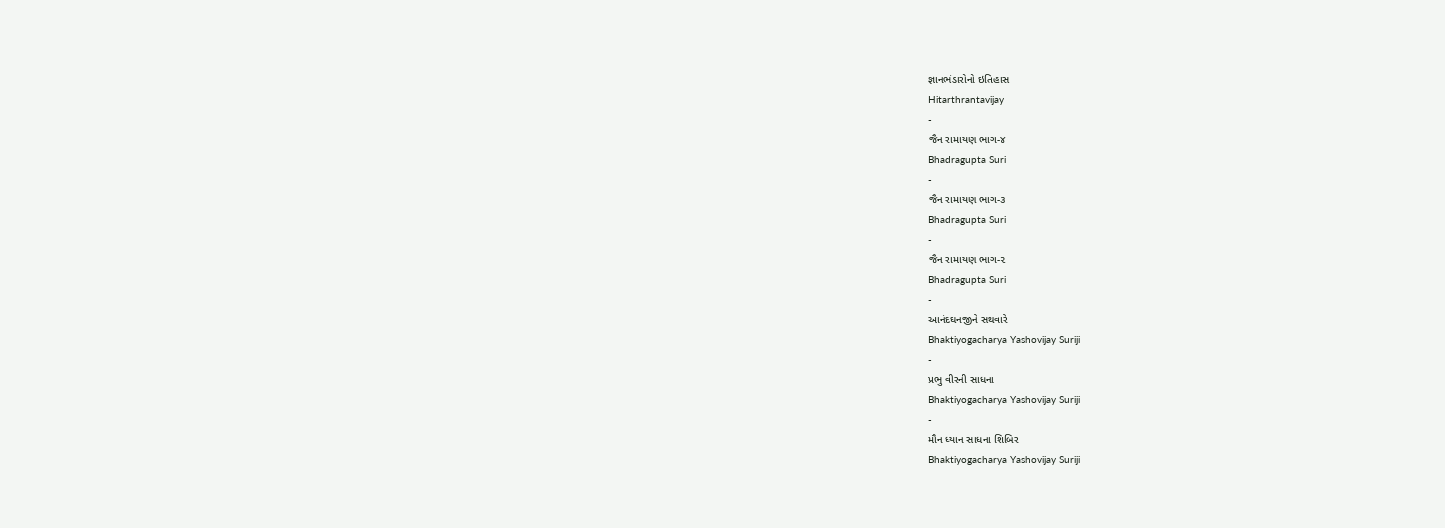જ્ઞાનભંડારોનો ઇતિહાસ
Hitarthrantavijay
-
જૈન રામાયણ ભાગ-૪
Bhadragupta Suri
-
જૈન રામાયણ ભાગ-૩
Bhadragupta Suri
-
જૈન રામાયણ ભાગ-૨
Bhadragupta Suri
-
આનંદઘનજીને સથવારે
Bhaktiyogacharya Yashovijay Suriji
-
પ્રભુ વીરની સાધના
Bhaktiyogacharya Yashovijay Suriji
-
મૌન ધ્યાન સાધના શિબિર
Bhaktiyogacharya Yashovijay Suriji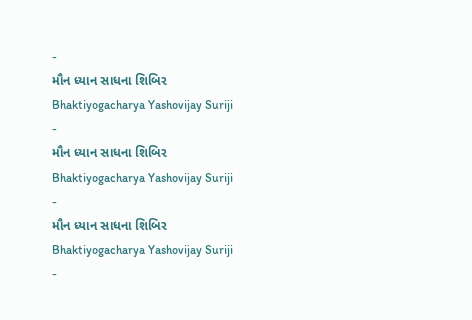-
મૌન ધ્યાન સાધના શિબિર
Bhaktiyogacharya Yashovijay Suriji
-
મૌન ધ્યાન સાધના શિબિર
Bhaktiyogacharya Yashovijay Suriji
-
મૌન ધ્યાન સાધના શિબિર
Bhaktiyogacharya Yashovijay Suriji
-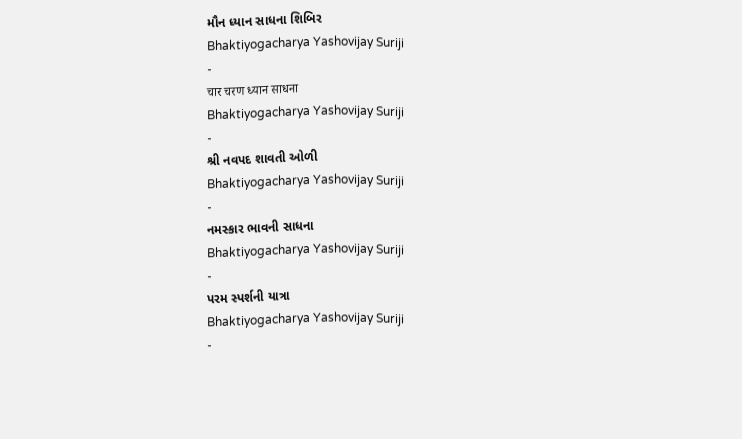મૌન ધ્યાન સાધના શિબિર
Bhaktiyogacharya Yashovijay Suriji
-
चार चरण ध्यान साधना
Bhaktiyogacharya Yashovijay Suriji
-
શ્રી નવપદ શાવતી ઓળી
Bhaktiyogacharya Yashovijay Suriji
-
નમસ્કાર ભાવની સાધના
Bhaktiyogacharya Yashovijay Suriji
-
પરમ સ્પર્શની યાત્રા
Bhaktiyogacharya Yashovijay Suriji
-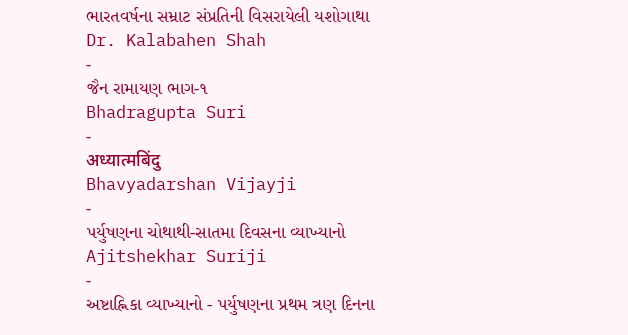ભારતવર્ષના સમ્રાટ સંપ્રતિની વિસરાયેલી યશોગાથા
Dr. Kalabahen Shah
-
જૈન રામાયણ ભાગ-૧
Bhadragupta Suri
-
अध्यात्मबिंदु
Bhavyadarshan Vijayji
-
પર્યુષણના ચોથાથી-સાતમા દિવસના વ્યાખ્યાનો
Ajitshekhar Suriji
-
અષ્ટાહ્નિકા વ્યાખ્યાનો - પર્યુષણના પ્રથમ ત્રણ દિનના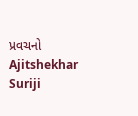પ્રવચનો
Ajitshekhar Suriji